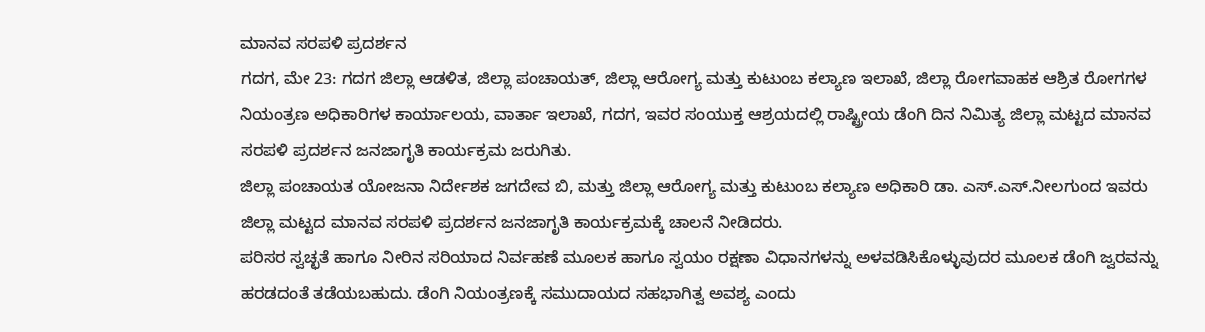ಮಾನವ ಸರಪಳಿ ಪ್ರದರ್ಶನ
ಗದಗ, ಮೇ 23: ಗದಗ ಜಿಲ್ಲಾ ಆಡಳಿತ, ಜಿಲ್ಲಾ ಪಂಚಾಯತ್, ಜಿಲ್ಲಾ ಆರೋಗ್ಯ ಮತ್ತು ಕುಟುಂಬ ಕಲ್ಯಾಣ ಇಲಾಖೆ, ಜಿಲ್ಲಾ ರೋಗವಾಹಕ ಆಶ್ರಿತ ರೋಗಗಳ ನಿಯಂತ್ರಣ ಅಧಿಕಾರಿಗಳ ಕಾರ್ಯಾಲಯ, ವಾರ್ತಾ ಇಲಾಖೆ, ಗದಗ, ಇವರ ಸಂಯುಕ್ತ ಆಶ್ರಯದಲ್ಲಿ ರಾಷ್ಟ್ರೀಯ ಡೆಂಗಿ ದಿನ ನಿಮಿತ್ಯ ಜಿಲ್ಲಾ ಮಟ್ಟದ ಮಾನವ ಸರಪಳಿ ಪ್ರದರ್ಶನ ಜನಜಾಗೃತಿ ಕಾರ್ಯಕ್ರಮ ಜರುಗಿತು.
ಜಿಲ್ಲಾ ಪಂಚಾಯತ ಯೋಜನಾ ನಿರ್ದೇಶಕ ಜಗದೇವ ಬಿ, ಮತ್ತು ಜಿಲ್ಲಾ ಆರೋಗ್ಯ ಮತ್ತು ಕುಟುಂಬ ಕಲ್ಯಾಣ ಅಧಿಕಾರಿ ಡಾ. ಎಸ್.ಎಸ್.ನೀಲಗುಂದ ಇವರು ಜಿಲ್ಲಾ ಮಟ್ಟದ ಮಾನವ ಸರಪಳಿ ಪ್ರದರ್ಶನ ಜನಜಾಗೃತಿ ಕಾರ್ಯಕ್ರಮಕ್ಕೆ ಚಾಲನೆ ನೀಡಿದರು.
ಪರಿಸರ ಸ್ವಚ್ಛತೆ ಹಾಗೂ ನೀರಿನ ಸರಿಯಾದ ನಿರ್ವಹಣೆ ಮೂಲಕ ಹಾಗೂ ಸ್ವಯಂ ರಕ್ಷಣಾ ವಿಧಾನಗಳನ್ನು ಅಳವಡಿಸಿಕೊಳ್ಳುವುದರ ಮೂಲಕ ಡೆಂಗಿ ಜ್ವರವನ್ನು ಹರಡದಂತೆ ತಡೆಯಬಹುದು. ಡೆಂಗಿ ನಿಯಂತ್ರಣಕ್ಕೆ ಸಮುದಾಯದ ಸಹಭಾಗಿತ್ವ ಅವಶ್ಯ ಎಂದು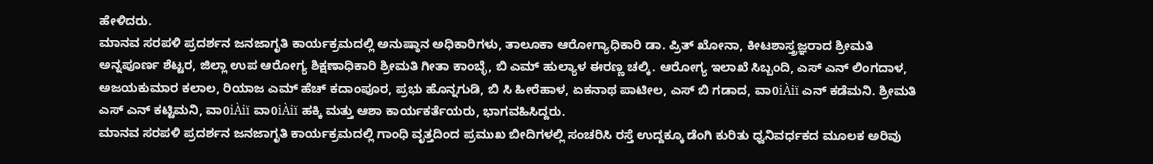ಹೇಳಿದರು.
ಮಾನವ ಸರಪಳಿ ಪ್ರದರ್ಶನ ಜನಜಾಗೃತಿ ಕಾರ್ಯಕ್ರಮದಲ್ಲಿ ಅನುಷ್ಠಾನ ಅಧಿಕಾರಿಗಳು, ತಾಲೂಕಾ ಆರೋಗ್ಯಾಧಿಕಾರಿ ಡಾ. ಪ್ರಿತ್ ಖೋನಾ, ಕೀಟಶಾಸ್ತ್ರಜ್ಞರಾದ ಶ್ರೀಮತಿ ಅನ್ನಪೂರ್ಣ ಶೆಟ್ಟರ, ಜಿಲ್ಲಾ ಉಪ ಆರೋಗ್ಯ ಶಿಕ್ಷಣಾಧಿಕಾರಿ ಶ್ರೀಮತಿ ಗೀತಾ ಕಾಂಬ್ಳೆ, ಬಿ ಎಮ್ ಹುಲ್ಯಾಳ ಈರಣ್ಣ ಚಲ್ಕಿ. ಆರೋಗ್ಯ ಇಲಾಖೆ ಸಿಬ್ಬಂದಿ, ಎಸ್ ಎನ್ ಲಿಂಗದಾಳ, ಅಜಯಕುಮಾರ ಕಲಾಲ, ರಿಯಾಜ ಎಮ್ ಹೆಚ್ ಕದಾಂಪೂರ, ಪ್ರಭು ಹೊನ್ನಗುಡಿ, ಬಿ ಸಿ ಹೀರೆಹಾಳ, ಏಕನಾಥ ಪಾಟೀಲ, ಎಸ್ ಬಿ ಗಡಾದ, ವಾ0iÀiï ಎನ್ ಕಡೆಮನಿ. ಶ್ರೀಮತಿ ಎಸ್ ಎನ್ ಕಟ್ಟಿಮನಿ, ವಾ0iÀiï ವಾ0iÀiï ಹಕ್ಕಿ ಮತ್ತು ಆಶಾ ಕಾರ್ಯಕರ್ತೆಯರು, ಭಾಗವಹಿಸಿದ್ದರು.
ಮಾನವ ಸರಪಳಿ ಪ್ರದರ್ಶನ ಜನಜಾಗೃತಿ ಕಾರ್ಯಕ್ರಮದಲ್ಲಿ ಗಾಂಧಿ ವೃತ್ತದಿಂದ ಪ್ರಮುಖ ಬೀದಿಗಳಲ್ಲಿ ಸಂಚರಿಸಿ ರಸ್ತೆ ಉದ್ದಕ್ಕೂ ಡೆಂಗಿ ಕುರಿತು ಧ್ವನಿವರ್ಧಕದ ಮೂಲಕ ಅರಿವು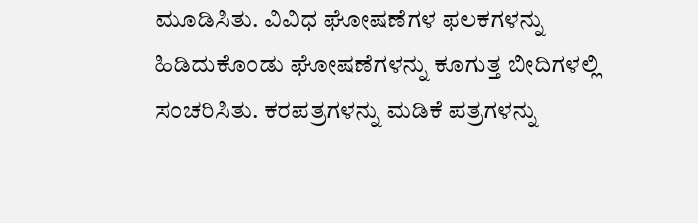ಮೂಡಿಸಿತು. ವಿವಿಧ ಘೋಷಣೆಗಳ ಫಲಕಗಳನ್ನು ಹಿಡಿದುಕೊಂಡು ಘೋಷಣೆಗಳನ್ನು ಕೂಗುತ್ತ ಬೀದಿಗಳಲ್ಲಿ ಸಂಚರಿಸಿತು. ಕರಪತ್ರಗಳನ್ನು ಮಡಿಕೆ ಪತ್ರಗಳನ್ನು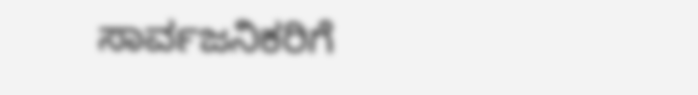ಸಾರ್ವಜನಿಕರಿಗೆ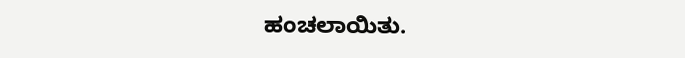ಹಂಚಲಾಯಿತು.